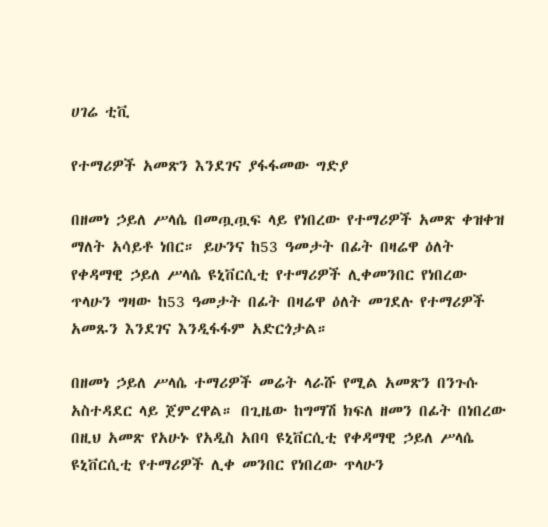ሀገሬ ቲቪ

የተማሪዎች አመጽን እንደገና ያፋፋመው ግድያ

በዘመነ ኃይለ ሥላሴ በመጧጧፍ ላይ የነበረው የተማሪዎች አመጽ ቀዝቀዝ ማለት አሳይቶ ነበር። ይሁንና ከ53 ዓመታት በፊት በዛሬዋ ዕለት የቀዳማዊ ኃይለ ሥላሴ ዩኒቨርሲቲ የተማሪዎች ሊቀመንበር የነበረው ጥላሁን ግዛው ከ53 ዓመታት በፊት በዛሬዋ ዕለት መገደሉ የተማሪዎች አመጹን እንደገና እንዲፋፋም አድርጎታል።

በዘመነ ኃይለ ሥላሴ ተማሪዎች መሬት ላራሹ የሚል አመጽን በንጉሱ አስተዳደር ላይ ጀምረዋል። በጊዜው ከግማሽ ክፍለ ዘመን በፊት በነበረው በዚህ አመጽ የአሁኑ የአዲስ አበባ ዩኒቨርሲቲ የቀዳማዊ ኃይለ ሥላሴ ዩኒቨርሲቲ የተማሪዎች ሊቀ መንበር የነበረው ጥላሁን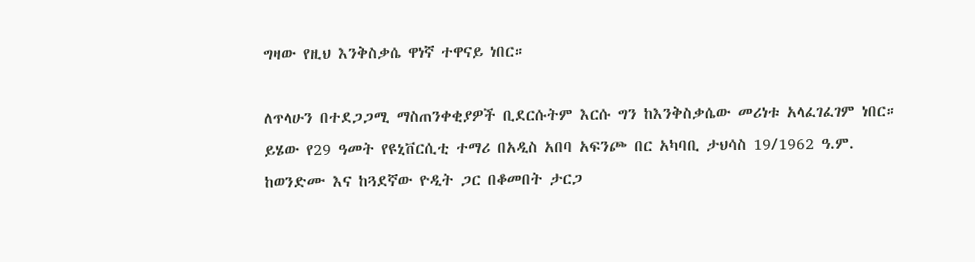ግዛው የዚህ እንቅስቃሴ ዋነኛ ተዋናይ ነበር።

ለጥላሁን በተደጋጋሚ ማስጠንቀቂያዎች ቢደርሱትም እርሱ ግን ከእንቅስቃሴው መሪነቱ አላፈገፈገም ነበር። ይሄው የ29 ዓመት የዩኒቨርሲቲ ተማሪ በአዲስ አበባ አፍንጮ በር አካባቢ ታህሳስ 19/1962 ዓ.ም. ከወንድሙ እና ከጓደኛው ዮዲት ጋር በቆመበት ታርጋ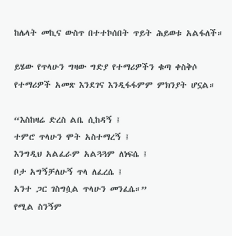ከሌላት መኪና ውስጥ በተተኮሰበት ጥይት ሕይወቱ አልፋለች።

ይሄው የጥላሁን ግዛው ግድያ የተማሪዎችን ቁጣ ቀስቅሶ የተማሪዎች አመጽ እንደገና እንዲፋፋምም ምክንያት ሆኗል።

“እስከዛሬ ድረስ ልቤ ሲከዳኝ ፤
ተምሮ ጥላሁን ሞት አስተማረኝ ፤
እንግዲህ አልፈራም አልጓጓም ለነፍሴ ፤
ቦታ አግኝቻለሁኝ ጥላ ለፈረሴ ፤
አንተ ጋር ገስግሷል ጥላሁን መንፈሴ።”
የሚል ስንኝም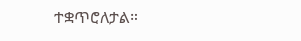ተቋጥሮለታል።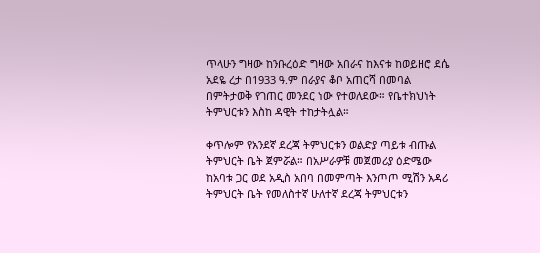ጥላሁን ግዛው ከንቡረዕድ ግዛው አበራና ከእናቱ ከወይዘሮ ደሴ አደዬ ረታ በ1933 ዓ.ም በራያና ቆቦ አጠርሻ በመባል በምትታወቅ የገጠር መንደር ነው የተወለደው። የቤተክህነት ትምህርቱን እስከ ዳዊት ተከታትሏል።

ቀጥሎም የአንደኛ ደረጃ ትምህርቱን ወልድያ ጣይቱ ብጡል ትምህርት ቤት ጀምሯል። በአሥራዎቹ መጀመሪያ ዕድሜው ከአባቱ ጋር ወደ አዲስ አበባ በመምጣት እንጦጦ ሚሽን አዳሪ ትምህርት ቤት የመለስተኛ ሁለተኛ ደረጃ ትምህርቱን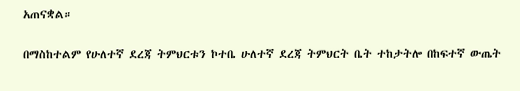አጠናቋል።

በማስከተልም የሁለተኛ ደረጃ ትምህርቱን ኮተቤ ሁለተኛ ደረጃ ትምህርት ቤት ተከታትሎ በከፍተኛ ውጤት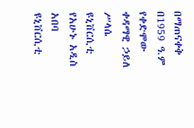በማጠናቀቅ በ1959 ዓ.ም የቀድሞው ቀዳማዊ ኃይለ ሥላሴ ዩኒቨርሲቲ የአሁኑ አዲስ አበባ ዩኒቨርሲቲ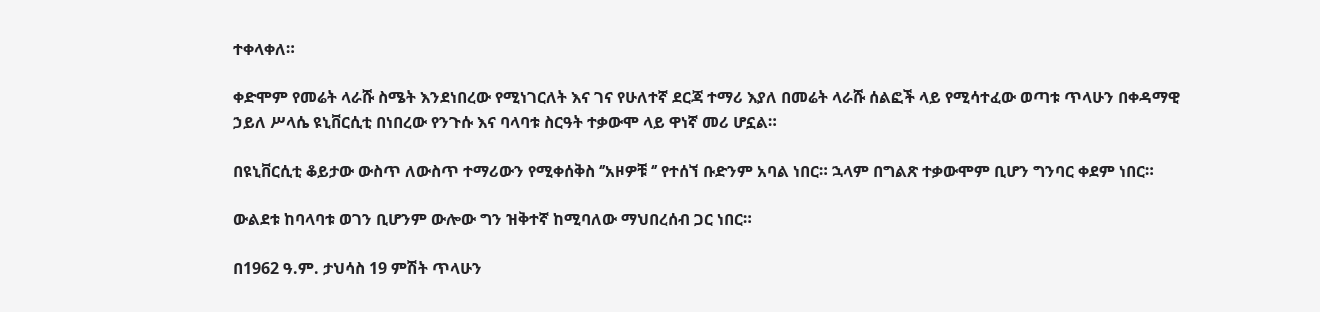ተቀላቀለ።

ቀድሞም የመሬት ላራሹ ስሜት እንደነበረው የሚነገርለት እና ገና የሁለተኛ ደርጃ ተማሪ እያለ በመሬት ላራሹ ሰልፎች ላይ የሚሳተፈው ወጣቱ ጥላሁን በቀዳማዊ ኃይለ ሥላሴ ዩኒቨርሲቲ በነበረው የንጉሱ እና ባላባቱ ስርዓት ተቃውሞ ላይ ዋነኛ መሪ ሆኗል።

በዩኒቨርሲቲ ቆይታው ውስጥ ለውስጥ ተማሪውን የሚቀሰቅስ ‘’አዞዎቹ ‘’ የተሰኘ ቡድንም አባል ነበር። ኋላም በግልጽ ተቃውሞም ቢሆን ግንባር ቀደም ነበር።

ውልደቱ ከባላባቱ ወገን ቢሆንም ውሎው ግን ዝቅተኛ ከሚባለው ማህበረሰብ ጋር ነበር።

በ1962 ዓ.ም. ታህሳስ 19 ምሽት ጥላሁን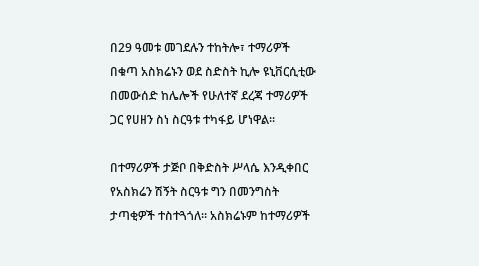በ29 ዓመቱ መገደሉን ተከትሎ፣ ተማሪዎች በቁጣ አስክሬኑን ወደ ስድስት ኪሎ ዩኒቨርሲቲው በመውሰድ ከሌሎች የሁለተኛ ደረጃ ተማሪዎች ጋር የሀዘን ስነ ስርዓቱ ተካፋይ ሆነዋል።

በተማሪዎች ታጅቦ በቅድስት ሥላሴ እንዲቀበር የአስክሬን ሽኝት ስርዓቱ ግን በመንግስት ታጣቂዎች ተስተጓጎለ። አስክሬኑም ከተማሪዎች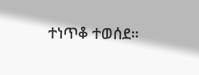ተነጥቆ ተወሰደ።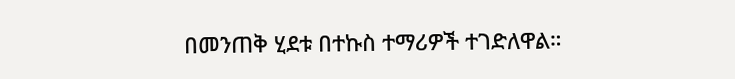በመንጠቅ ሂደቱ በተኩስ ተማሪዎች ተገድለዋል።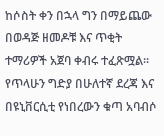ከሶስት ቀን በኋላ ግን በማይጨው በወዳጅ ዘመዶቹ እና ጥቂት ተማሪዎች አጀባ ቀብሩ ተፈጽሟል። የጥላሁን ግድያ በሁለተኛ ደረጃ እና በዩኒቨርሲቲ የነበረውን ቁጣ አባብሶ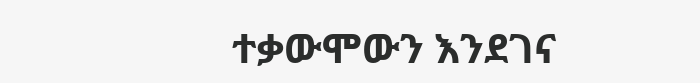ተቃውሞውን እንደገና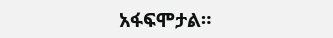አፋፍሞታል።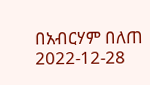በአብርሃም በለጠ
2022-12-28